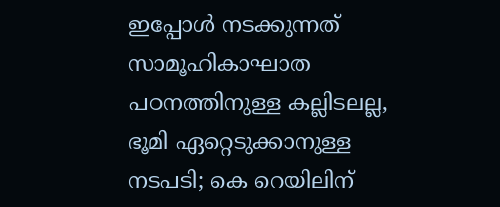ഇപ്പോള്‍ നടക്കുന്നത് സാമൂഹികാഘാത പഠനത്തിനുള്ള കല്ലിടലല്ല, ഭൂമി ഏറ്റെടുക്കാനുള്ള നടപടി; കെ റെയിലിന്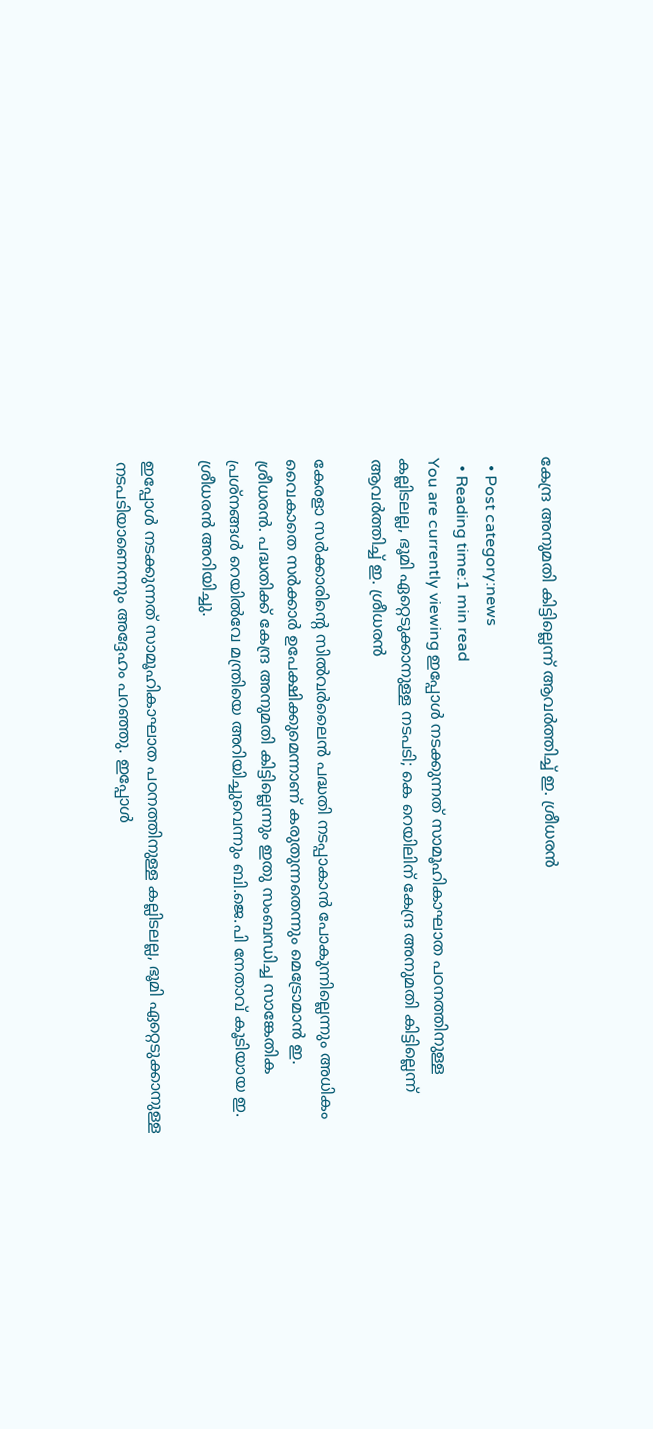കേന്ദ്ര അനുമതി കിട്ടില്ലെന്ന് ആവർത്തിച്ച് ഇ. ശ്രീധരൻ

  • Post category:news
  • Reading time:1 min read
You are currently viewing ഇപ്പോള്‍ നടക്കുന്നത് സാമൂഹികാഘാത പഠനത്തിനുള്ള കല്ലിടലല്ല, ഭൂമി ഏറ്റെടുക്കാനുള്ള നടപടി; കെ റെയിലിന് കേന്ദ്ര അനുമതി കിട്ടില്ലെന്ന് ആവർത്തിച്ച് ഇ. ശ്രീധരൻ

കേരളാ സർക്കാരിൻ്റെ സില്‍വര്‍ലൈന്‍ പദ്ധതി നടപ്പാകാന്‍ പോകുന്നില്ലെന്നും അധികം വൈകാതെ സര്‍ക്കാര്‍ ഉപേക്ഷിക്കുമെന്നാണ് കരുതുന്നതെന്നും മെട്രോമാന്‍ ഇ. ശ്രീധരന്‍. പദ്ധതിക്ക് കേന്ദ്ര അനുമതി കിട്ടില്ലെന്നും ഇതു സംബന്ധിച്ച സാങ്കേതിക പ്രശ്‌നങ്ങള്‍ റെയില്‍വേ മന്ത്രിയെ അറിയിച്ചുവെന്നും ബി.ജെ.പി നേതാവ് കൂടിയായ ഇ. ശ്രീധരന്‍ അറിയിച്ചു.

ഇപ്പോള്‍ നടക്കുന്നത് സാമൂഹികാഘാത പഠനത്തിനുള്ള കല്ലിടലല്ല, ഭൂമി ഏറ്റെടുക്കാനുള്ള നടപടിയാണെന്നും അദ്ദേഹം പറഞ്ഞു. ഇപ്പോള്‍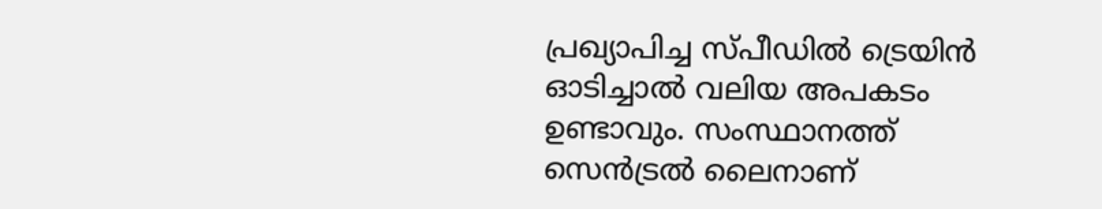പ്രഖ്യാപിച്ച സ്പീഡില്‍ ട്രെയിന്‍ ഓടിച്ചാല്‍ വലിയ അപകടം ഉണ്ടാവും. സംസ്ഥാനത്ത് സെന്‍ട്രല്‍ ലൈനാണ്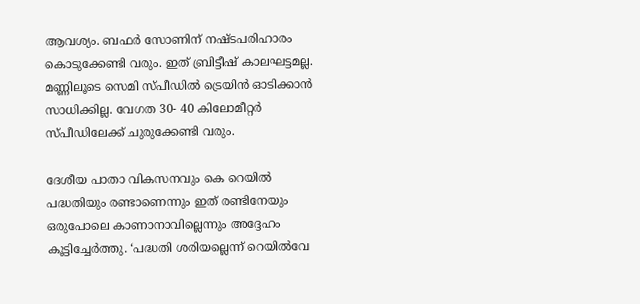ആവശ്യം. ബഫര്‍ സോണിന് നഷ്ടപരിഹാരം കൊടുക്കേണ്ടി വരും. ഇത് ബ്രിട്ടീഷ് കാലഘട്ടമല്ല. മണ്ണിലൂടെ സെമി സ്പീഡില്‍ ട്രെയിന്‍ ഓടിക്കാന്‍ സാധിക്കില്ല. വേഗത 30- 40 കിലോമീറ്റര്‍ സ്പീഡിലേക്ക് ചുരുക്കേണ്ടി വരും.

ദേശീയ പാതാ വികസനവും കെ റെയില്‍ പദ്ധതിയും രണ്ടാണെന്നും ഇത് രണ്ടിനേയും ഒരുപോലെ കാണാനാവില്ലെന്നും അദ്ദേഹം കൂട്ടിച്ചേര്‍ത്തു. ‘പദ്ധതി ശരിയല്ലെന്ന് റെയില്‍വേ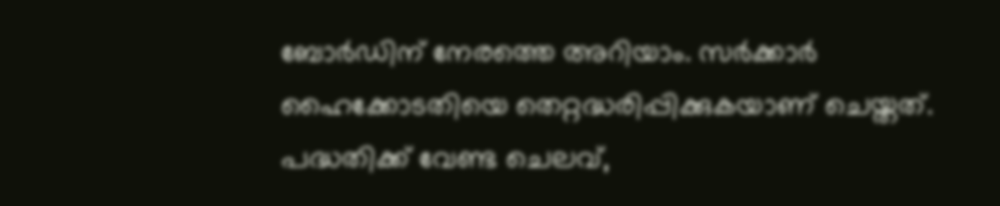ബോര്‍ഡിന് നേരത്തെ അറിയാം. സര്‍ക്കാര്‍ ഹൈക്കോടതിയെ തെറ്റദ്ധരിപ്പിക്കുകയാണ് ചെയ്തത്. പദ്ധതിക്ക് വേണ്ട ചെലവ്,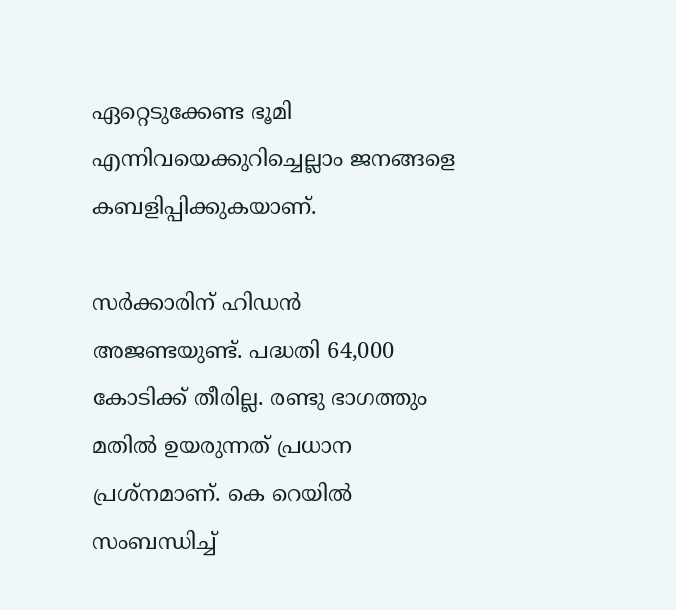ഏറ്റെടുക്കേണ്ട ഭൂമി എന്നിവയെക്കുറിച്ചെല്ലാം ജനങ്ങളെ കബളിപ്പിക്കുകയാണ്.

സര്‍ക്കാരിന് ഹിഡന്‍ അജണ്ടയുണ്ട്. പദ്ധതി 64,000 കോടിക്ക് തീരില്ല. രണ്ടു ഭാഗത്തും മതില്‍ ഉയരുന്നത് പ്രധാന പ്രശ്‌നമാണ്. കെ റെയില്‍ സംബന്ധിച്ച്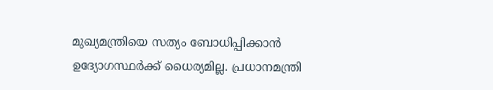മുഖ്യമന്ത്രിയെ സത്യം ബോധിപ്പിക്കാന്‍ ഉദ്യോഗസ്ഥര്‍ക്ക് ധൈര്യമില്ല. പ്രധാനമന്ത്രി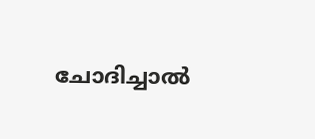ചോദിച്ചാല്‍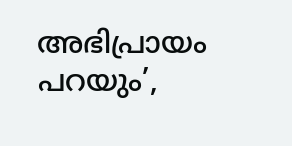അഭിപ്രായം പറയും’,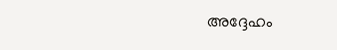അദ്ദേഹം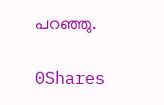പറഞ്ഞു.

0Shares